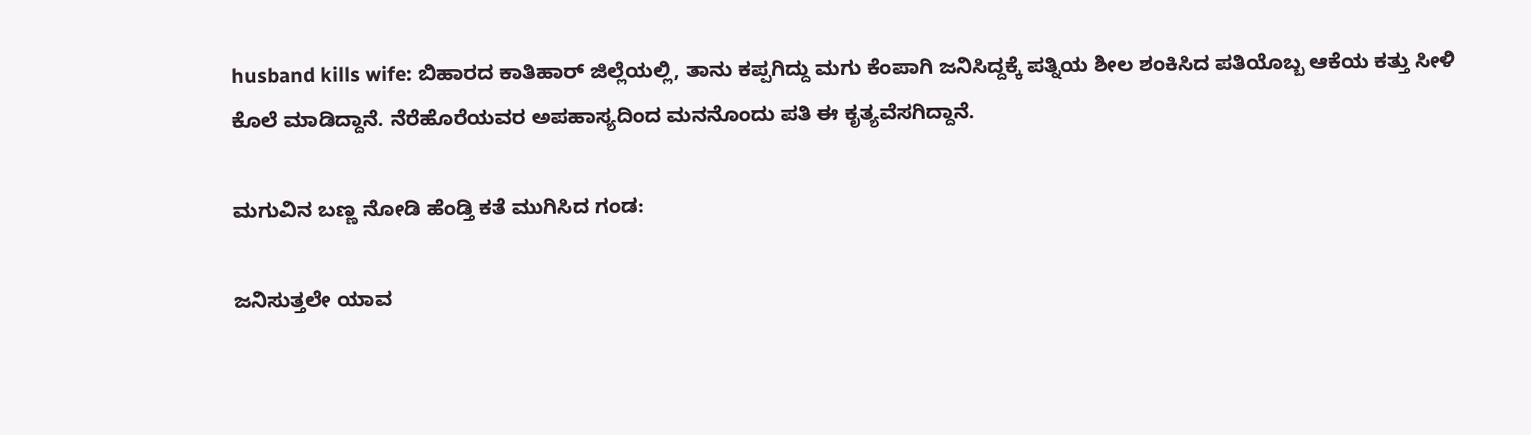husband kills wife: ಬಿಹಾರದ ಕಾತಿಹಾರ್ ಜಿಲ್ಲೆಯಲ್ಲಿ, ತಾನು ಕಪ್ಪಗಿದ್ದು ಮಗು ಕೆಂಪಾಗಿ ಜನಿಸಿದ್ದಕ್ಕೆ ಪತ್ನಿಯ ಶೀಲ ಶಂಕಿಸಿದ ಪತಿಯೊಬ್ಬ ಆಕೆಯ ಕತ್ತು ಸೀಳಿ ಕೊಲೆ ಮಾಡಿದ್ದಾನೆ. ನೆರೆಹೊರೆಯವರ ಅಪಹಾಸ್ಯದಿಂದ ಮನನೊಂದು ಪತಿ ಈ ಕೃತ್ಯವೆಸಗಿದ್ದಾನೆ.

ಮಗುವಿನ ಬಣ್ಣ ನೋಡಿ ಹೆಂಡ್ತಿ ಕತೆ ಮುಗಿಸಿದ ಗಂಡ:

ಜನಿಸುತ್ತಲೇ ಯಾವ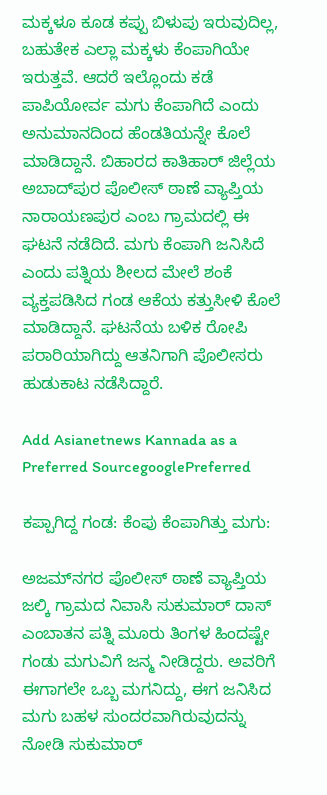ಮಕ್ಕಳೂ ಕೂಡ ಕಪ್ಪು ಬಿಳುಪು ಇರುವುದಿಲ್ಲ, ಬಹುತೇಕ ಎಲ್ಲಾ ಮಕ್ಕಳು ಕೆಂಪಾಗಿಯೇ ಇರುತ್ತವೆ. ಆದರೆ ಇಲ್ಲೊಂದು ಕಡೆ ಪಾಪಿಯೋರ್ವ ಮಗು ಕೆಂಪಾಗಿದೆ ಎಂದು ಅನುಮಾನದಿಂದ ಹೆಂಡತಿಯನ್ನೇ ಕೊಲೆ ಮಾಡಿದ್ದಾನೆ. ಬಿಹಾರದ ಕಾತಿಹಾರ್ ಜಿಲ್ಲೆಯ ಅಬಾದ್‌ಪುರ ಪೊಲೀಸ್ ಠಾಣೆ ವ್ಯಾಪ್ತಿಯ ನಾರಾಯಣಪುರ ಎಂಬ ಗ್ರಾಮದಲ್ಲಿ ಈ ಘಟನೆ ನಡೆದಿದೆ. ಮಗು ಕೆಂಪಾಗಿ ಜನಿಸಿದೆ ಎಂದು ಪತ್ನಿಯ ಶೀಲದ ಮೇಲೆ ಶಂಕೆ ವ್ಯಕ್ತಪಡಿಸಿದ ಗಂಡ ಆಕೆಯ ಕತ್ತುಸೀಳಿ ಕೊಲೆ ಮಾಡಿದ್ದಾನೆ. ಘಟನೆಯ ಬಳಿಕ ರೋಪಿ ಪರಾರಿಯಾಗಿದ್ದು ಆತನಿಗಾಗಿ ಪೊಲೀಸರು ಹುಡುಕಾಟ ನಡೆಸಿದ್ದಾರೆ.

Add Asianetnews Kannada as a Preferred SourcegooglePreferred

ಕಪ್ಪಾಗಿದ್ದ ಗಂಡ: ಕೆಂಪು ಕೆಂಪಾಗಿತ್ತು ಮಗು:

ಅಜಮ್‌ನಗರ ಪೊಲೀಸ್‌ ಠಾಣೆ ವ್ಯಾಪ್ತಿಯ ಜಲ್ಕಿ ಗ್ರಾಮದ ನಿವಾಸಿ ಸುಕುಮಾರ್ ದಾಸ್ ಎಂಬಾತನ ಪತ್ನಿ ಮೂರು ತಿಂಗಳ ಹಿಂದಷ್ಟೇ ಗಂಡು ಮಗುವಿಗೆ ಜನ್ಮ ನೀಡಿದ್ದರು. ಅವರಿಗೆ ಈಗಾಗಲೇ ಒಬ್ಬ ಮಗನಿದ್ದು, ಈಗ ಜನಿಸಿದ ಮಗು ಬಹಳ ಸುಂದರವಾಗಿರುವುದನ್ನು ನೋಡಿ ಸುಕುಮಾರ್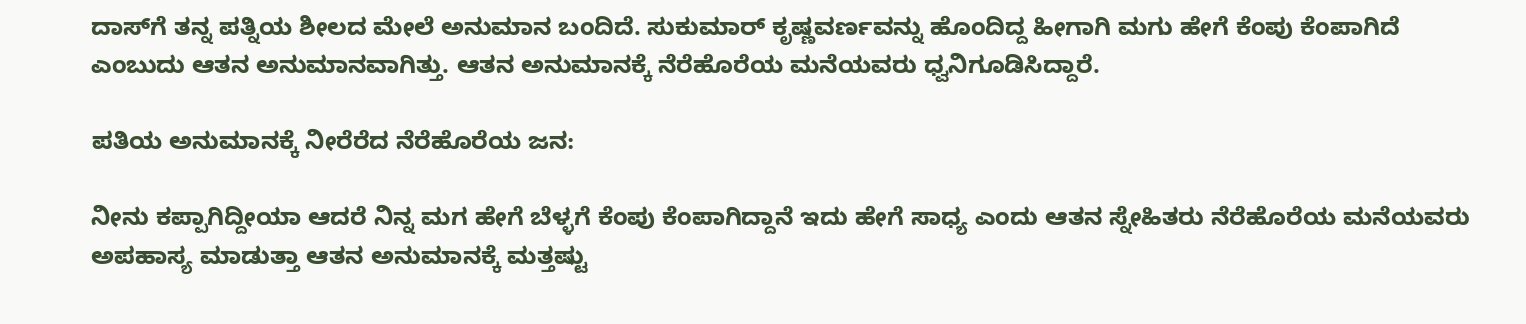ದಾಸ್‌ಗೆ ತನ್ನ ಪತ್ನಿಯ ಶೀಲದ ಮೇಲೆ ಅನುಮಾನ ಬಂದಿದೆ. ಸುಕುಮಾರ್‌ ಕೃಷ್ಣವರ್ಣವನ್ನು ಹೊಂದಿದ್ದ ಹೀಗಾಗಿ ಮಗು ಹೇಗೆ ಕೆಂಪು ಕೆಂಪಾಗಿದೆ ಎಂಬುದು ಆತನ ಅನುಮಾನವಾಗಿತ್ತು. ಆತನ ಅನುಮಾನಕ್ಕೆ ನೆರೆಹೊರೆಯ ಮನೆಯವರು ಧ್ವನಿಗೂಡಿಸಿದ್ದಾರೆ.

ಪತಿಯ ಅನುಮಾನಕ್ಕೆ ನೀರೆರೆದ ನೆರೆಹೊರೆಯ ಜನ:

ನೀನು ಕಪ್ಪಾಗಿದ್ದೀಯಾ ಆದರೆ ನಿನ್ನ ಮಗ ಹೇಗೆ ಬೆಳ್ಳಗೆ ಕೆಂಪು ಕೆಂಪಾಗಿದ್ದಾನೆ ಇದು ಹೇಗೆ ಸಾಧ್ಯ ಎಂದು ಆತನ ಸ್ನೇಹಿತರು ನೆರೆಹೊರೆಯ ಮನೆಯವರು ಅಪಹಾಸ್ಯ ಮಾಡುತ್ತಾ ಆತನ ಅನುಮಾನಕ್ಕೆ ಮತ್ತಷ್ಟು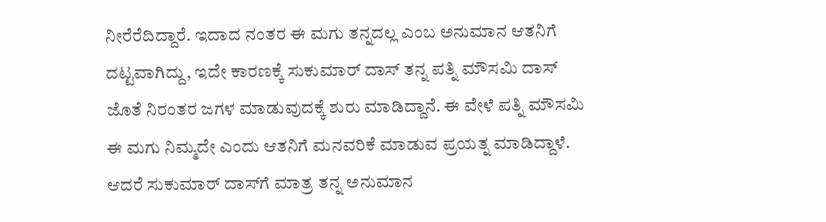ನೀರೆರೆದಿದ್ದಾರೆ. ಇದಾದ ನಂತರ ಈ ಮಗು ತನ್ನದಲ್ಲ ಎಂಬ ಅನುಮಾನ ಆತನಿಗೆ ದಟ್ಟವಾಗಿದ್ದು, ಇದೇ ಕಾರಣಕ್ಕೆ ಸುಕುಮಾರ್ ದಾಸ್ ತನ್ನ ಪತ್ನಿ ಮೌಸಮಿ ದಾಸ್ ಜೊತೆ ನಿರಂತರ ಜಗಳ ಮಾಡುವುದಕ್ಕೆ ಶುರು ಮಾಡಿದ್ದಾನೆ. ಈ ವೇಳೆ ಪತ್ನಿ ಮೌಸಮಿ ಈ ಮಗು ನಿಮ್ಮದೇ ಎಂದು ಆತನಿಗೆ ಮನವರಿಕೆ ಮಾಡುವ ಪ್ರಯತ್ನ ಮಾಡಿದ್ದಾಳೆ. ಆದರೆ ಸುಕುಮಾರ್ ದಾಸ್‌ಗೆ ಮಾತ್ರ ತನ್ನ ಅನುಮಾನ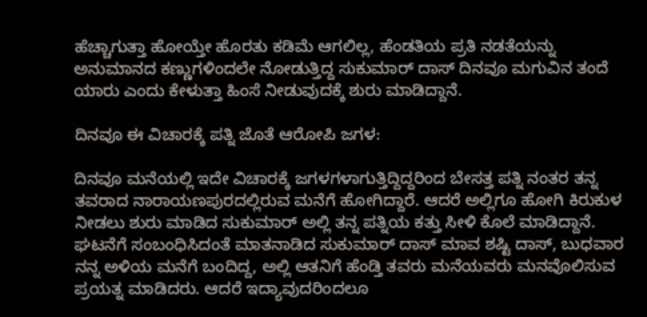ಹೆಚ್ಚಾಗುತ್ತಾ ಹೋಯ್ತೇ ಹೊರತು ಕಡಿಮೆ ಆಗಲಿಲ್ಲ, ಹೆಂಡತಿಯ ಪ್ರತಿ ನಡತೆಯನ್ನು ಅನುಮಾನದ ಕಣ್ಣುಗಳಿಂದಲೇ ನೋಡುತ್ತಿದ್ದ ಸುಕುಮಾರ್ ದಾಸ್‌ ದಿನವೂ ಮಗುವಿನ ತಂದೆ ಯಾರು ಎಂದು ಕೇಳುತ್ತಾ ಹಿಂಸೆ ನೀಡುವುದಕ್ಕೆ ಶುರು ಮಾಡಿದ್ದಾನೆ.

ದಿನವೂ ಈ ವಿಚಾರಕ್ಕೆ ಪತ್ನಿ ಜೊತೆ ಆರೋಪಿ ಜಗಳ:

ದಿನವೂ ಮನೆಯಲ್ಲಿ ಇದೇ ವಿಚಾರಕ್ಕೆ ಜಗಳಗಳಾಗುತ್ತಿದ್ದಿದ್ದರಿಂದ ಬೇಸತ್ತ ಪತ್ನಿ ನಂತರ ತನ್ನ ತವರಾದ ನಾರಾಯಣಪುರದಲ್ಲಿರುವ ಮನೆಗೆ ಹೋಗಿದ್ದಾರೆ. ಆದರೆ ಅಲ್ಲಿಗೂ ಹೋಗಿ ಕಿರುಕುಳ ನೀಡಲು ಶುರು ಮಾಡಿದ ಸುಕುಮಾರ್ ಅಲ್ಲಿ ತನ್ನ ಪತ್ನಿಯ ಕತ್ತು ಸೀಳಿ ಕೊಲೆ ಮಾಡಿದ್ದಾನೆ. ಘಟನೆಗೆ ಸಂಬಂಧಿಸಿದಂತೆ ಮಾತನಾಡಿದ ಸುಕುಮಾರ್ ದಾಸ್ ಮಾವ ಶಷ್ಟಿ ದಾಸ್, ಬುಧವಾರ ನನ್ನ ಅಳಿಯ ಮನೆಗೆ ಬಂದಿದ್ದ, ಅಲ್ಲಿ ಆತನಿಗೆ ಹೆಂಡ್ತಿ ತವರು ಮನೆಯವರು ಮನವೊಲಿಸುವ ಪ್ರಯತ್ನ ಮಾಡಿದರು. ಆದರೆ ಇದ್ಯಾವುದರಿಂದಲೂ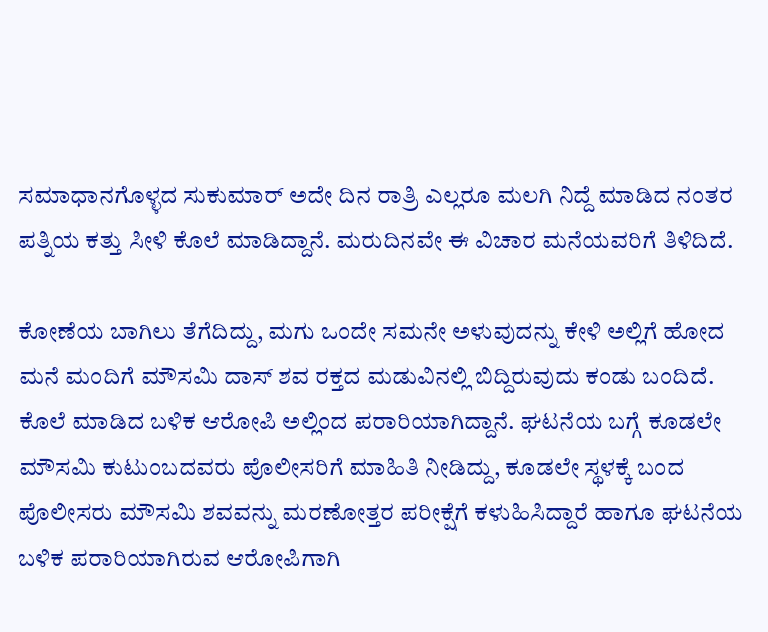ಸಮಾಧಾನಗೊಳ್ಳದ ಸುಕುಮಾರ್ ಅದೇ ದಿನ ರಾತ್ರಿ ಎಲ್ಲರೂ ಮಲಗಿ ನಿದ್ದೆ ಮಾಡಿದ ನಂತರ ಪತ್ನಿಯ ಕತ್ತು ಸೀಳಿ ಕೊಲೆ ಮಾಡಿದ್ದಾನೆ. ಮರುದಿನವೇ ಈ ವಿಚಾರ ಮನೆಯವರಿಗೆ ತಿಳಿದಿದೆ.

ಕೋಣೆಯ ಬಾಗಿಲು ತೆಗೆದಿದ್ದು, ಮಗು ಒಂದೇ ಸಮನೇ ಅಳುವುದನ್ನು ಕೇಳಿ ಅಲ್ಲಿಗೆ ಹೋದ ಮನೆ ಮಂದಿಗೆ ಮೌಸಮಿ ದಾಸ್ ಶವ ರಕ್ತದ ಮಡುವಿನಲ್ಲಿ ಬಿದ್ದಿರುವುದು ಕಂಡು ಬಂದಿದೆ. ಕೊಲೆ ಮಾಡಿದ ಬಳಿಕ ಆರೋಪಿ ಅಲ್ಲಿಂದ ಪರಾರಿಯಾಗಿದ್ದಾನೆ. ಘಟನೆಯ ಬಗ್ಗೆ ಕೂಡಲೇ ಮೌಸಮಿ ಕುಟುಂಬದವರು ಪೊಲೀಸರಿಗೆ ಮಾಹಿತಿ ನೀಡಿದ್ದು, ಕೂಡಲೇ ಸ್ಥಳಕ್ಕೆ ಬಂದ ಪೊಲೀಸರು ಮೌಸಮಿ ಶವವನ್ನು ಮರಣೋತ್ತರ ಪರೀಕ್ಷೆಗೆ ಕಳುಹಿಸಿದ್ದಾರೆ ಹಾಗೂ ಘಟನೆಯ ಬಳಿಕ ಪರಾರಿಯಾಗಿರುವ ಆರೋಪಿಗಾಗಿ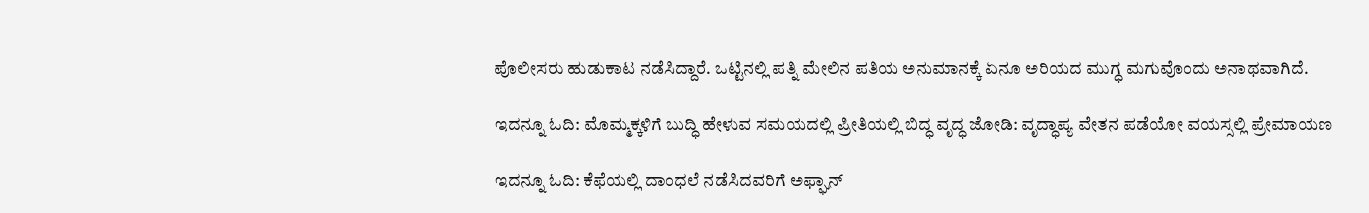ಪೊಲೀಸರು ಹುಡುಕಾಟ ನಡೆಸಿದ್ದಾರೆ. ಒಟ್ಟಿನಲ್ಲಿ ಪತ್ನಿ ಮೇಲಿನ ಪತಿಯ ಅನುಮಾನಕ್ಕೆ ಏನೂ ಅರಿಯದ ಮುಗ್ಧ ಮಗುವೊಂದು ಅನಾಥವಾಗಿದೆ.

ಇದನ್ನೂ ಓದಿ: ಮೊಮ್ಮಕ್ಕಳಿಗೆ ಬುದ್ಧಿ ಹೇಳುವ ಸಮಯದಲ್ಲಿ ಪ್ರೀತಿಯಲ್ಲಿ ಬಿದ್ಧ ವೃದ್ಧ ಜೋಡಿ: ವೃದ್ಧಾಪ್ಯ ವೇತನ ಪಡೆಯೋ ವಯಸ್ಸಲ್ಲಿ ಪ್ರೇಮಾಯಣ

ಇದನ್ನೂ ಓದಿ: ಕೆಫೆಯಲ್ಲಿ ದಾಂಧಲೆ ನಡೆಸಿದವರಿಗೆ ಅಫ್ಘಾನ್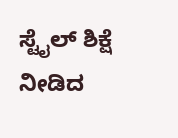ಸ್ಟೈಲ್ ಶಿಕ್ಷೆ ನೀಡಿದ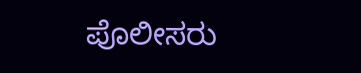ಪೊಲೀಸರು